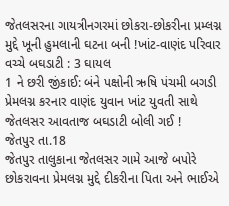જેતલસરના ગાયત્રીનગરમાં છોકરા-છોકરીના પ્રમ્લગ્ન મુદ્દે ખૂની હુમલાની ઘટના બની !ખાંટ-વાણંદ પરિવાર વચ્ચે બઘડાટી : 3 ઘાયલ
1 ને છરી જીંકાઈ: બંને પક્ષોની ઋષિ પંચમી બગડી
પ્રેમલગ્ન કરનાર વાણંદ યુવાન ખાંટ યુવતી સાથે જેતલસર આવતાજ બઘડાટી બોલી ગઈ !
જેતપુર તા.18
જેતપુર તાલુકાના જેતલસર ગામે આજે બપોરે છોકરાવના પ્રેમલગ્ન મુદ્દે દીકરીના પિતા અને ભાઈએ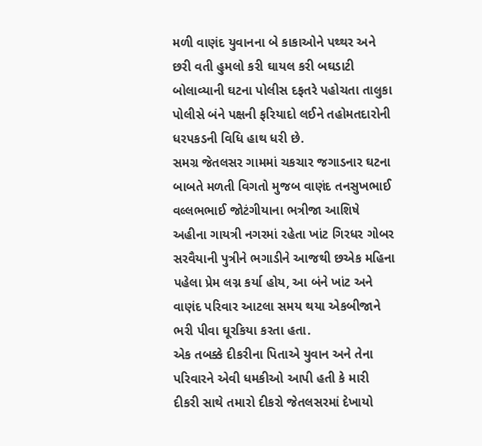મળી વાણંદ યુવાનના બે કાકાઓને પથ્થર અને છરી વતી હુમલો કરી ઘાયલ કરી બઘડાટી બોલાવ્યાની ઘટના પોલીસ દફતરે પહોચતા તાલુકા પોલીસે બંને પક્ષની ફરિયાદો લઈને તહોમતદારોની ધરપકડની વિધિ હાથ ધરી છે.
સમગ્ર જેતલસર ગામમાં ચકચાર જગાડનાર ઘટના બાબતે મળતી વિગતો મુજબ વાણંદ તનસુખભાઈ વલ્લભભાઈ જોટંગીયાના ભત્રીજા આશિષે અહીના ગાયત્રી નગરમાં રહેતા ખાંટ ગિરધર ગોબર સરવૈયાની પુત્રીને ભગાડીને આજથી છએક મહિના પહેલા પ્રેમ લગ્ન કર્યા હોય, આ બંને ખાંટ અને વાણંદ પરિવાર આટલા સમય થયા એકબીજાને ભરી પીવા ઘૂરકિયા કરતા હતા.
એક તબક્કે દીકરીના પિતાએ યુવાન અને તેના પરિવારને એવી ધમકીઓ આપી હતી કે મારી દીકરી સાથે તમારો દીકરો જેતલસરમાં દેખાયો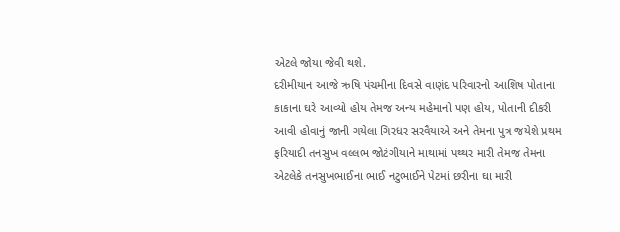એટલે જોયા જેવી થશે.
દરીમીયાન આજે ઋષિ પંચમીના દિવસે વાણંદ પરિવારનો આશિષ પોતાના કાકાના ઘરે આવ્યો હોય તેમજ અન્ય મહેમાનો પણ હોય, પોતાની દીકરી આવી હોવાનું જાની ગયેલા ગિરધર સરવૈયાએ અને તેમના પુત્ર જયેશે પ્રથમ ફરિયાદી તનસુખ વલ્લભ જોટંગીયાને માથામાં પથ્થર મારી તેમજ તેમના એટલેકે તનસુખભાઈના ભાઈ નટુભાઈને પેટમાં છરીના ઘા મારી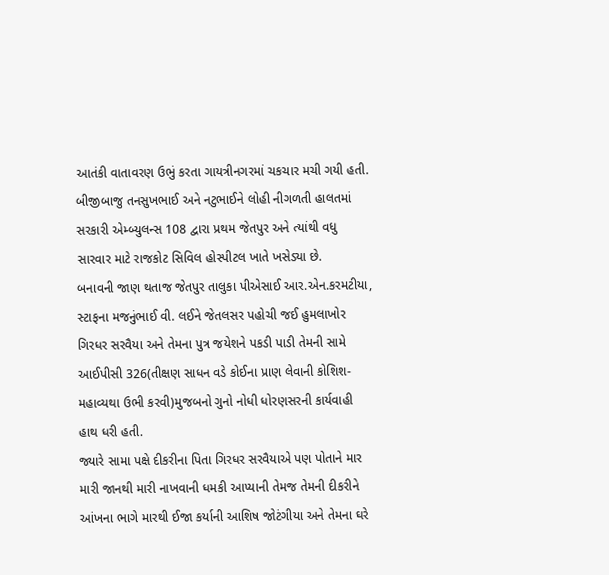આતંકી વાતાવરણ ઉભું કરતા ગાયત્રીનગરમાં ચકચાર મચી ગયી હતી.
બીજીબાજુ તનસુખભાઈ અને નટુભાઈને લોહી નીગળતી હાલતમાં સરકારી એમ્બ્યુલન્સ 108 દ્વારા પ્રથમ જેતપુર અને ત્યાંથી વધુ સારવાર માટે રાજકોટ સિવિલ હોસ્પીટલ ખાતે ખસેડ્યા છે.
બનાવની જાણ થતાજ જેતપુર તાલુકા પીએસાઈ આર.એન.કરમટીયા, સ્ટાફના મજનુંભાઈ વી. લઈને જેતલસર પહોચી જઈ હુમલાખોર ગિરધર સરવૈયા અને તેમના પુત્ર જયેશને પકડી પાડી તેમની સામે આઈપીસી 326(તીક્ષણ સાધન વડે કોઈના પ્રાણ લેવાની કોશિશ-મહાવ્યથા ઉભી કરવી)મુજબનો ગુનો નોધી ધોરણસરની કાર્યવાહી હાથ ધરી હતી.
જ્યારે સામા પક્ષે દીકરીના પિતા ગિરધર સરવૈયાએ પણ પોતાને માર મારી જાનથી મારી નાખવાની ધમકી આપ્યાની તેમજ તેમની દીકરીને આંખના ભાગે મારથી ઈજા કર્યાની આશિષ જોટંગીયા અને તેમના ઘરે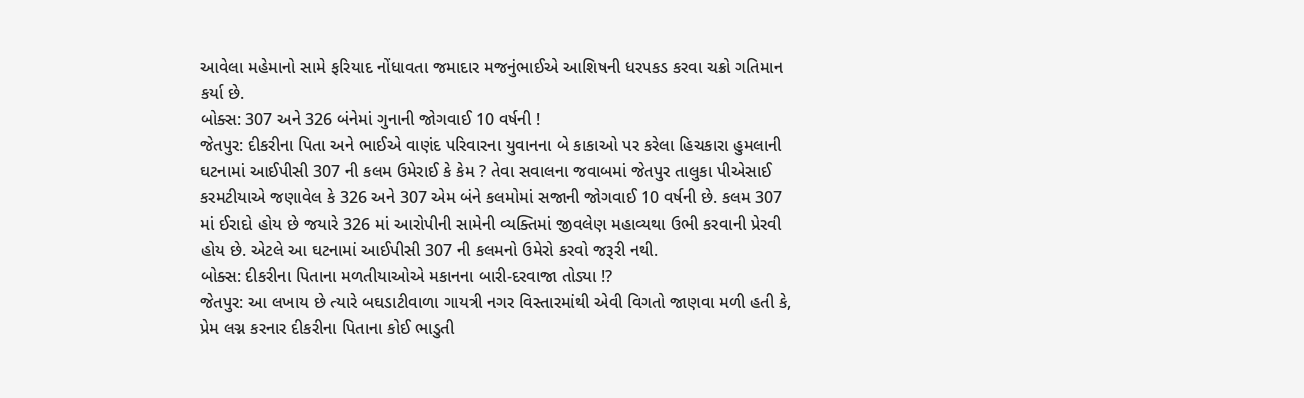આવેલા મહેમાનો સામે ફરિયાદ નોંધાવતા જમાદાર મજનુંભાઈએ આશિષની ધરપકડ કરવા ચક્રો ગતિમાન કર્યા છે.
બોક્સ: 307 અને 326 બંનેમાં ગુનાની જોગવાઈ 10 વર્ષની !
જેતપુર: દીકરીના પિતા અને ભાઈએ વાણંદ પરિવારના યુવાનના બે કાકાઓ પર કરેલા હિચકારા હુમલાની ઘટનામાં આઈપીસી 307 ની કલમ ઉમેરાઈ કે કેમ ? તેવા સવાલના જવાબમાં જેતપુર તાલુકા પીએસાઈ કરમટીયાએ જણાવેલ કે 326 અને 307 એમ બંને કલમોમાં સજાની જોગવાઈ 10 વર્ષની છે. કલમ 307 માં ઈરાદો હોય છે જયારે 326 માં આરોપીની સામેની વ્યક્તિમાં જીવલેણ મહાવ્યથા ઉભી કરવાની પ્રેરવી હોય છે. એટલે આ ઘટનામાં આઈપીસી 307 ની કલમનો ઉમેરો કરવો જરૂરી નથી.
બોક્સ: દીકરીના પિતાના મળતીયાઓએ મકાનના બારી-દરવાજા તોડ્યા !?
જેતપુર: આ લખાય છે ત્યારે બઘડાટીવાળા ગાયત્રી નગર વિસ્તારમાંથી એવી વિગતો જાણવા મળી હતી કે, પ્રેમ લગ્ન કરનાર દીકરીના પિતાના કોઈ ભાડુતી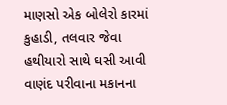માણસો એક બોલેરો કારમાં કુહાડી, તલવાર જેવા હથીયારો સાથે ઘસી આવી વાણંદ પરીવાના મકાનના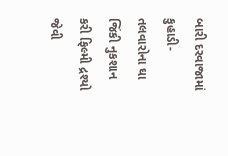બારી દરવાજામાં કુહાડી-તલવારોના ઘા જિંકી નુકશાન કરી ફિલ્મી દ્રશ્યો જેવી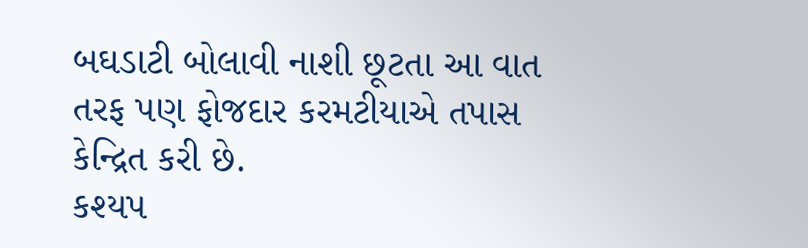બઘડાટી બોલાવી નાશી છૂટતા આ વાત તરફ પણ ફોજદાર કરમટીયાએ તપાસ કેન્દ્રિત કરી છે.
કશ્યપ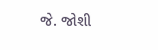જે. જોશી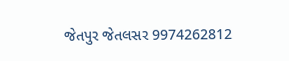જેતપુર જેતલસર 9974262812